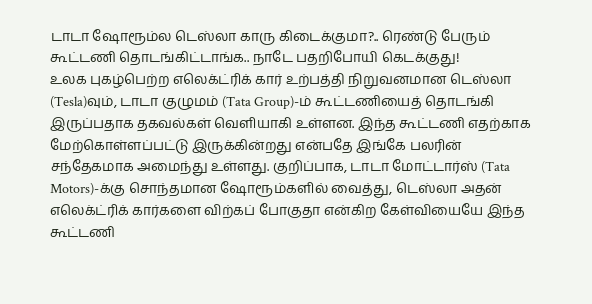டாடா ஷோரூம்ல டெஸ்லா காரு கிடைக்குமா?.. ரெண்டு பேரும் கூட்டணி தொடங்கிட்டாங்க.. நாடே பதறிபோயி கெடக்குது!
உலக புகழ்பெற்ற எலெக்ட்ரிக் கார் உற்பத்தி நிறுவனமான டெஸ்லா (Tesla)வும், டாடா குழுமம் (Tata Group)-ம் கூட்டணியைத் தொடங்கி இருப்பதாக தகவல்கள் வெளியாகி உள்ளன. இந்த கூட்டணி எதற்காக மேற்கொள்ளப்பட்டு இருக்கின்றது என்பதே இங்கே பலரின் சந்தேகமாக அமைந்து உள்ளது. குறிப்பாக, டாடா மோட்டார்ஸ் (Tata Motors)-க்கு சொந்தமான ஷோரூம்களில் வைத்து, டெஸ்லா அதன் எலெக்ட்ரிக் கார்களை விற்கப் போகுதா என்கிற கேள்வியையே இந்த கூட்டணி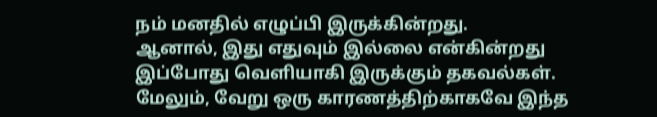நம் மனதில் எழுப்பி இருக்கின்றது.
ஆனால், இது எதுவும் இல்லை என்கின்றது இப்போது வெளியாகி இருக்கும் தகவல்கள். மேலும், வேறு ஒரு காரணத்திற்காகவே இந்த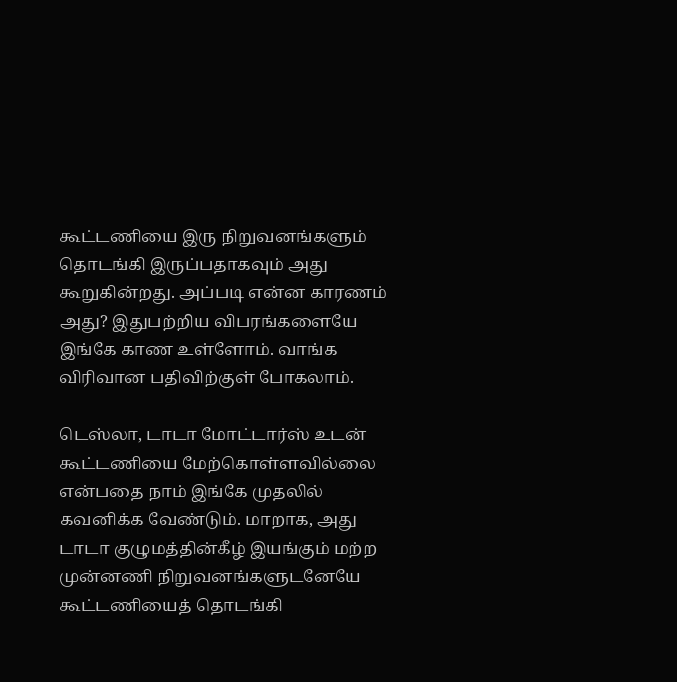கூட்டணியை இரு நிறுவனங்களும் தொடங்கி இருப்பதாகவும் அது கூறுகின்றது. அப்படி என்ன காரணம் அது? இதுபற்றிய விபரங்களையே இங்கே காண உள்ளோம். வாங்க விரிவான பதிவிற்குள் போகலாம்.

டெஸ்லா, டாடா மோட்டார்ஸ் உடன் கூட்டணியை மேற்கொள்ளவில்லை என்பதை நாம் இங்கே முதலில் கவனிக்க வேண்டும். மாறாக, அது டாடா குழுமத்தின்கீழ் இயங்கும் மற்ற முன்னணி நிறுவனங்களுடனேயே கூட்டணியைத் தொடங்கி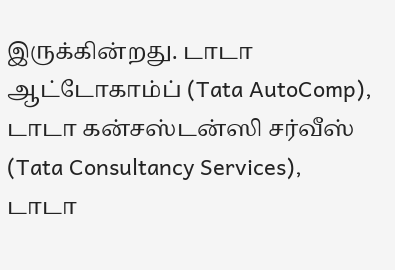இருக்கின்றது. டாடா ஆட்டோகாம்ப் (Tata AutoComp), டாடா கன்சஸ்டன்ஸி சர்வீஸ் (Tata Consultancy Services), டாடா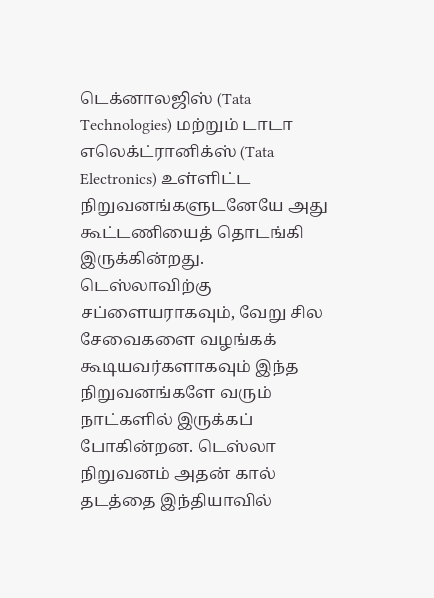டெக்னாலஜிஸ் (Tata Technologies) மற்றும் டாடா எலெக்ட்ரானிக்ஸ் (Tata Electronics) உள்ளிட்ட நிறுவனங்களுடனேயே அது கூட்டணியைத் தொடங்கி இருக்கின்றது.
டெஸ்லாவிற்கு சப்ளையராகவும், வேறு சில சேவைகளை வழங்கக் கூடியவர்களாகவும் இந்த நிறுவனங்களே வரும் நாட்களில் இருக்கப் போகின்றன. டெஸ்லா நிறுவனம் அதன் கால் தடத்தை இந்தியாவில்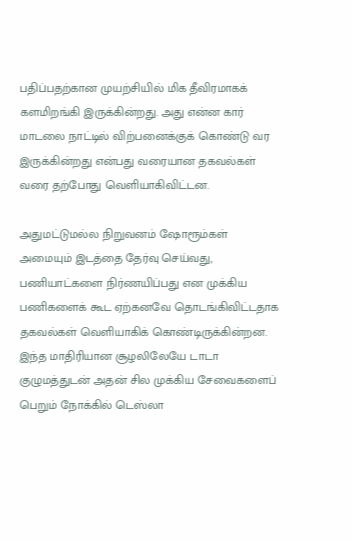பதிப்பதற்கான முயற்சியில் மிக தீவிரமாகக் களமிறங்கி இருக்கின்றது. அது என்ன கார் மாடலை நாட்டில் விற்பனைக்குக் கொண்டு வர இருக்கின்றது என்பது வரையான தகவல்கள் வரை தற்போது வெளியாகிவிட்டன.

அதுமட்டுமல்ல நிறுவனம் ஷோரூம்கள் அமையும் இடத்தை தேர்வு செய்வது, பணியாட்களை நிர்ணயிப்பது என முக்கிய பணிகளைக் கூட ஏற்கனவே தொடங்கிவிட்டதாக தகவல்கள் வெளியாகிக் கொண்டிருக்கின்றன. இந்த மாதிரியான சூழலிலேயே டாடா குழுமத்துடன் அதன் சில முக்கிய சேவைகளைப் பெறும் நோக்கில் டெஸ்லா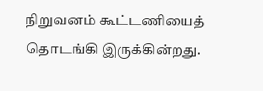நிறுவனம் கூட்டணியைத் தொடங்கி இருக்கின்றது.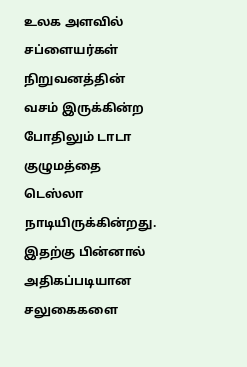உலக அளவில் சப்ளையர்கள் நிறுவனத்தின் வசம் இருக்கின்ற போதிலும் டாடா குழுமத்தை டெஸ்லா நாடியிருக்கின்றது. இதற்கு பின்னால் அதிகப்படியான சலுகைகளை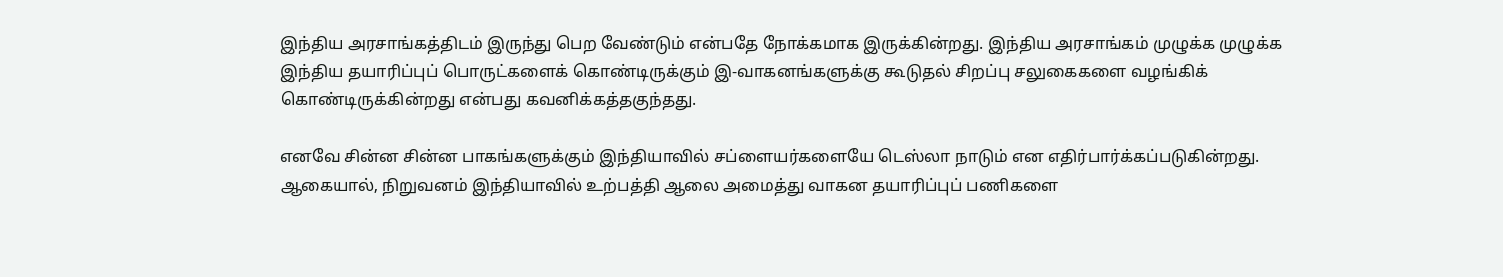இந்திய அரசாங்கத்திடம் இருந்து பெற வேண்டும் என்பதே நோக்கமாக இருக்கின்றது. இந்திய அரசாங்கம் முழுக்க முழுக்க இந்திய தயாரிப்புப் பொருட்களைக் கொண்டிருக்கும் இ-வாகனங்களுக்கு கூடுதல் சிறப்பு சலுகைகளை வழங்கிக் கொண்டிருக்கின்றது என்பது கவனிக்கத்தகுந்தது.

எனவே சின்ன சின்ன பாகங்களுக்கும் இந்தியாவில் சப்ளையர்களையே டெஸ்லா நாடும் என எதிர்பார்க்கப்படுகின்றது. ஆகையால், நிறுவனம் இந்தியாவில் உற்பத்தி ஆலை அமைத்து வாகன தயாரிப்புப் பணிகளை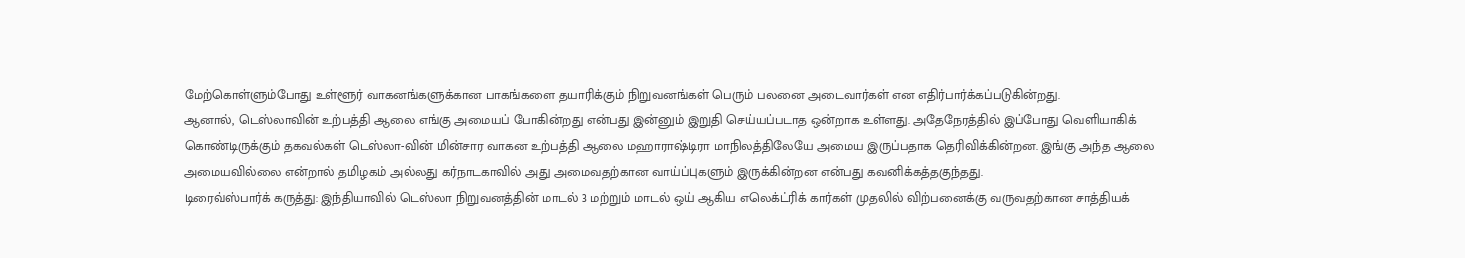மேற்கொள்ளும்போது உள்ளூர் வாகனங்களுக்கான பாகங்களை தயாரிக்கும் நிறுவனங்கள் பெரும் பலனை அடைவார்கள் என எதிர்பார்க்கப்படுகின்றது.
ஆனால், டெஸ்லாவின் உற்பத்தி ஆலை எங்கு அமையப் போகின்றது என்பது இன்னும் இறுதி செய்யப்படாத ஒன்றாக உள்ளது. அதேநேரத்தில் இப்போது வெளியாகிக் கொண்டிருக்கும் தகவல்கள் டெஸ்லா-வின் மின்சார வாகன உற்பத்தி ஆலை மஹாராஷ்டிரா மாநிலத்திலேயே அமைய இருப்பதாக தெரிவிக்கின்றன. இங்கு அந்த ஆலை அமையவில்லை என்றால் தமிழகம் அல்லது கர்நாடகாவில் அது அமைவதற்கான வாய்ப்புகளும் இருக்கின்றன என்பது கவனிக்கத்தகுந்தது.
டிரைவ்ஸ்பார்க் கருத்து: இந்தியாவில் டெஸ்லா நிறுவனத்தின் மாடல் 3 மற்றும் மாடல் ஒய் ஆகிய எலெக்ட்ரிக் கார்கள் முதலில் விற்பனைக்கு வருவதற்கான சாத்தியக்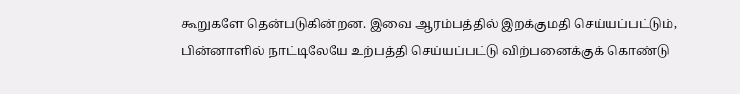கூறுகளே தென்படுகின்றன. இவை ஆரம்பத்தில் இறக்குமதி செய்யப்பட்டும், பின்னாளில் நாட்டிலேயே உற்பத்தி செய்யப்பட்டு விற்பனைக்குக் கொண்டு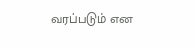வரப்படும் என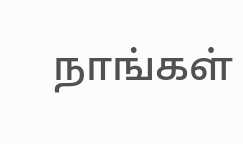நாங்கள்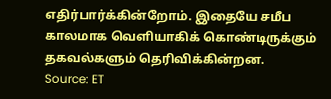எதிர்பார்க்கின்றோம். இதையே சமீப காலமாக வெளியாகிக் கொண்டிருக்கும் தகவல்களும் தெரிவிக்கின்றன.
Source: ET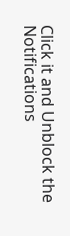Click it and Unblock the Notifications